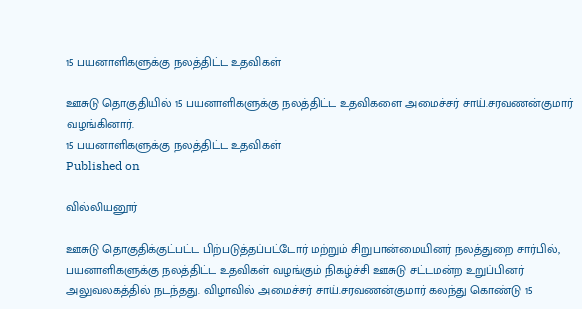15 பயனாளிகளுக்கு நலத்திட்ட உதவிகள்

ஊசுடு தொகுதியில் 15 பயனாளிகளுக்கு நலத்திட்ட உதவிகளை அமைச்சர் சாய்.சரவணன்குமார் வழங்கினார்.
15 பயனாளிகளுக்கு நலத்திட்ட உதவிகள்
Published on

வில்லியனூர்

ஊசுடு தொகுதிக்குட்பட்ட பிற்படுத்தப்பட்டோர் மற்றும் சிறுபான்மையினர் நலத்துறை சார்பில், பயனாளிகளுக்கு நலத்திட்ட உதவிகள் வழங்கும் நிகழ்ச்சி ஊசுடு சட்டமன்ற உறுப்பினர் அலுவலகத்தில் நடந்தது. விழாவில் அமைச்சர் சாய்.சரவணன்குமார் கலந்து கொண்டு 15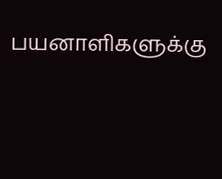பயனாளிகளுக்கு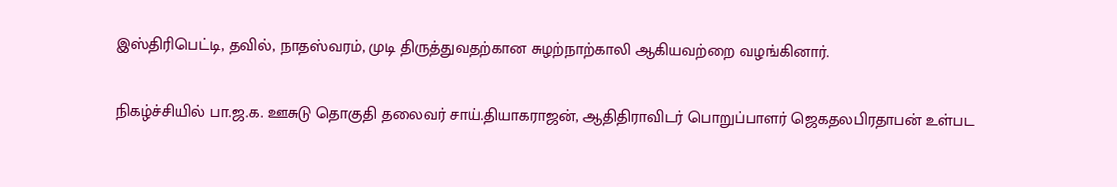இஸ்திரிபெட்டி, தவில், நாதஸ்வரம், முடி திருத்துவதற்கான சுழற்நாற்காலி ஆகியவற்றை வழங்கினார்.

நிகழ்ச்சியில் பா.ஜ.க. ஊசுடு தொகுதி தலைவர் சாய்.தியாகராஜன், ஆதிதிராவிடர் பொறுப்பாளர் ஜெகதலபிரதாபன் உள்பட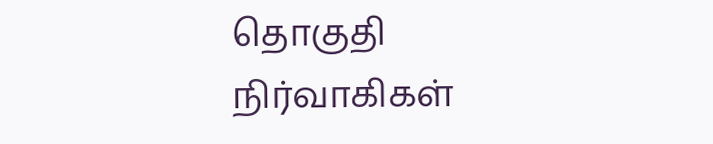தொகுதி நிர்வாகிகள்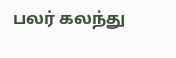பலர் கலந்து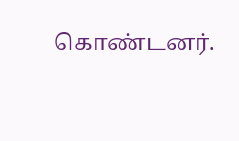கொண்டனர்.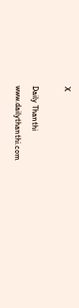X

Daily Thanthi
www.dailythanthi.com